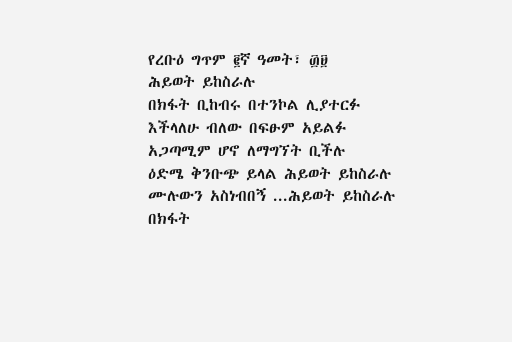የረቡዕ ግጥም ፪ኛ ዓመት፣ ፴፱
ሕይወት ይከስራሉ
በክፋት ቢከብሩ በተንኮል ሊያተርፉ
እችላለሁ ብለው በፍፁም አይልፉ
አጋጣሚም ሆኖ ለማግኘት ቢችሉ
ዕድሜ ቅንቡጭ ይላል ሕይወት ይከስራሉ
ሙሉውን አስነብበኝ ...ሕይወት ይከስራሉ
በክፋት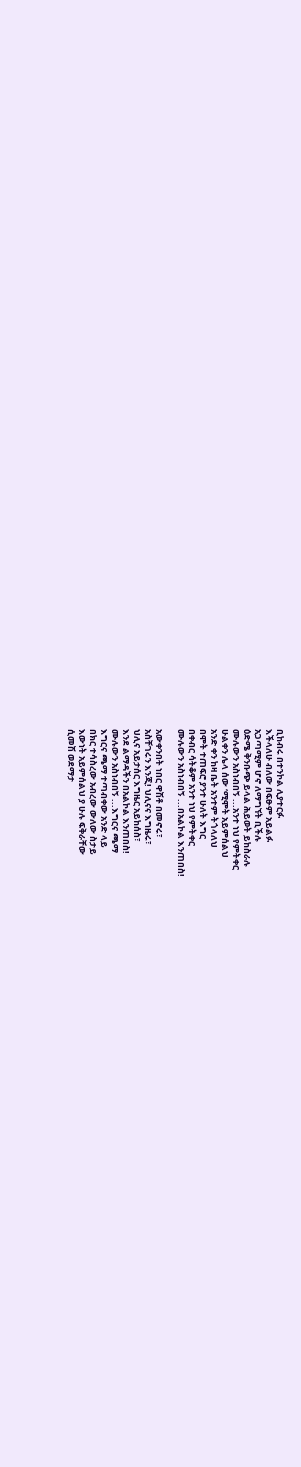ቢከብሩ በተንኮል ሊያተርፉ
እችላለሁ ብለው በፍፁም አይልፉ
አጋጣሚም ሆኖ ለማግኘት ቢችሉ
ዕድሜ ቅንቡጭ ይላል ሕይወት ይከስራሉ
ሙሉውን አስነብበኝ ...አንተ ነህ የምትቀር
ሁልቀን ሌላ ሰው ‘ሚሞት አይምሰልህ
አንድ ቀን ከዛ ቤት አንተም ትጎላለህ
በሞት ተጠፍሮ ያንተ ሁለት እግር
በቀብር ሳትቆም አንተ ነህ የምትቀር
ሙሉውን አስነብበኝ ...በአልኮል እንጠበስ!

አውቀንበት ነበር ዋሽቶ በመኖሩ፣
አስቸገሩን እንጂ! ህሊናና እግዜሩ፣
ህሊና አይታሰር እግዜር አይከሰስ፣
እንደ ልማዳችን በአልኮል እንጠበስ!
ሙሉውን አስነብበኝ ...እግርና ጫማ
እግርና ጫማ ተጣብቀው አንድ ላይ
በክር ተሳስረው አብረው ውለው ስታይ
እውነት አይምሰልህ ያ ሁሉ ፍቅራቸው
ሲመሽ ወደማታ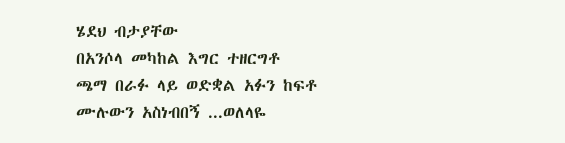ሄደህ ብታያቸው
በአንሶላ መካከል እግር ተዘርግቶ
ጫማ በራፉ ላይ ወድቋል አፉን ከፍቶ
ሙሉውን አስነብበኝ ...ወለላዬ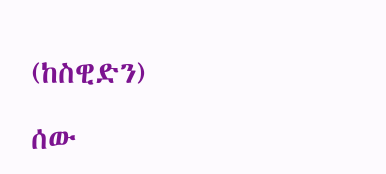(ከስዊድን)

ሰው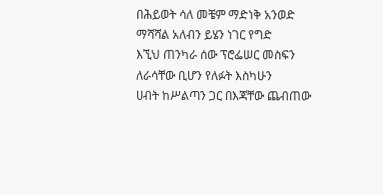በሕይወት ሳለ መቼም ማድነቅ አንወድ
ማሻሻል አለብን ይሄን ነገር የግድ
እኚህ ጠንካራ ሰው ፕሮፌሠር መስፍን
ለራሳቸው ቢሆን የለፉት እስካሁን
ሀብት ከሥልጣን ጋር በእጃቸው ጨብጠው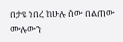በታዩ ነበረ ከሁሉ ሰው በልጠው
ሙሉውን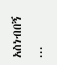አስነብበኝ ...